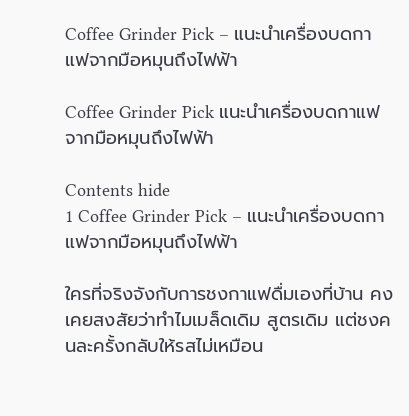Coffee Grinder Pick – แนะนำเครื่องบดกาแฟจากมือหมุนถึงไฟฟ้า

Coffee Grinder Pick แนะนำเครื่องบดกาแฟจากมือหมุนถึงไฟฟ้า

Contents hide
1 Coffee Grinder Pick – แนะนำเครื่องบดกาแฟจากมือหมุนถึงไฟฟ้า

ใครที่จริงจังกับการชงกาแฟดื่มเองที่บ้าน คงเคยสงสัยว่าทำไมเมล็ดเดิม สูตรเดิม แต่ชงคนละครั้งกลับให้รสไม่เหมือน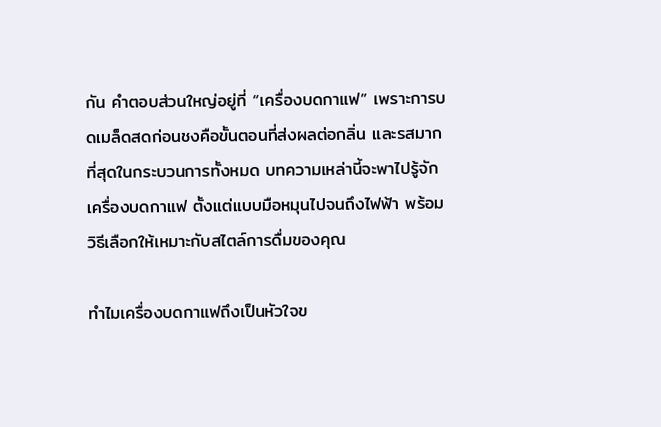กัน คำตอบส่วนใหญ่อยู่ที่ “เครื่องบดกาแฟ” เพราะการบดเมล็ดสดก่อนชงคือขั้นตอนที่ส่งผลต่อกลิ่น และรสมากที่สุดในกระบวนการทั้งหมด บทความเหล่านี้จะพาไปรู้จักเครื่องบดกาแฟ ตั้งแต่แบบมือหมุนไปจนถึงไฟฟ้า พร้อมวิธีเลือกให้เหมาะกับสไตล์การดื่มของคุณ

ทำไมเครื่องบดกาแฟถึงเป็นหัวใจข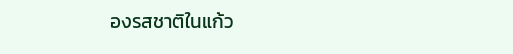องรสชาติในแก้ว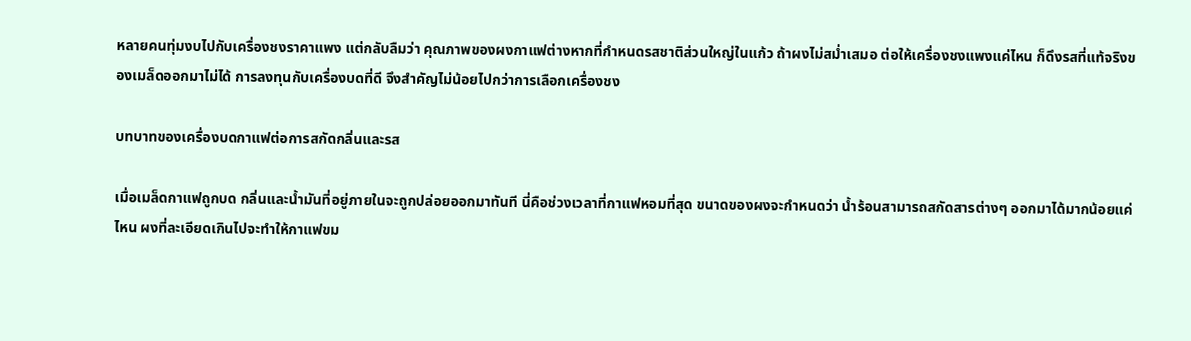หลายคนทุ่มงบไปกับเครื่องชงราคาแพง แต่กลับลืมว่า คุณภาพของผงกาแฟต่างหากที่กำหนดรสชาติส่วนใหญ่ในแก้ว ถ้าผงไม่สม่ำเสมอ ต่อให้เครื่องชงแพงแค่ไหน ก็ดึงรสที่แท้จริงของเมล็ดออกมาไม่ได้ การลงทุนกับเครื่องบดที่ดี จึงสำคัญไม่น้อยไปกว่าการเลือกเครื่องชง

บทบาทของเครื่องบดกาแฟต่อการสกัดกลิ่นและรส

เมื่อเมล็ดกาแฟถูกบด กลิ่นและน้ำมันที่อยู่ภายในจะถูกปล่อยออกมาทันที นี่คือช่วงเวลาที่กาแฟหอมที่สุด ขนาดของผงจะกำหนดว่า น้ำร้อนสามารถสกัดสารต่างๆ ออกมาได้มากน้อยแค่ไหน ผงที่ละเอียดเกินไปจะทำให้กาแฟขม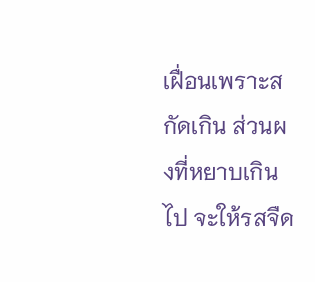เฝื่อนเพราะสกัดเกิน ส่วนผงที่หยาบเกินไป จะให้รสจืด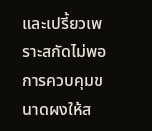และเปรี้ยวเพราะสกัดไม่พอ การควบคุมขนาดผงให้ส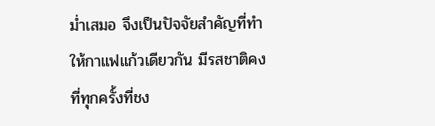ม่ำเสมอ จึงเป็นปัจจัยสำคัญที่ทำให้กาแฟแก้วเดียวกัน มีรสชาติคงที่ทุกครั้งที่ชง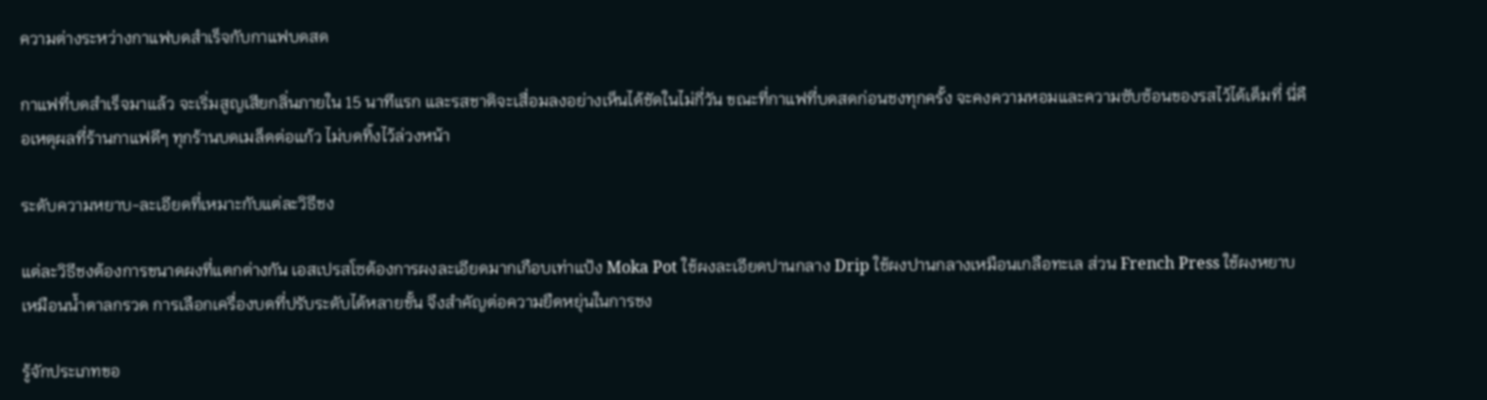ความต่างระหว่างกาแฟบดสำเร็จกับกาแฟบดสด

กาแฟที่บดสำเร็จมาแล้ว จะเริ่มสูญเสียกลิ่นภายใน 15 นาทีแรก และรสชาติจะเสื่อมลงอย่างเห็นได้ชัดในไม่กี่วัน ขณะที่กาแฟที่บดสดก่อนชงทุกครั้ง จะคงความหอมและความซับซ้อนของรสไว้ได้เต็มที่ นี่คือเหตุผลที่ร้านกาแฟดีๆ ทุกร้านบดเมล็ดต่อแก้ว ไม่บดทิ้งไว้ล่วงหน้า

ระดับความหยาบ-ละเอียดที่เหมาะกับแต่ละวิธีชง

แต่ละวิธีชงต้องการขนาดผงที่แตกต่างกัน เอสเปรสโซต้องการผงละเอียดมากเกือบเท่าแป้ง Moka Pot ใช้ผงละเอียดปานกลาง Drip ใช้ผงปานกลางเหมือนเกลือทะเล ส่วน French Press ใช้ผงหยาบเหมือนน้ำตาลกรวด การเลือกเครื่องบดที่ปรับระดับได้หลายขั้น จึงสำคัญต่อความยืดหยุ่นในการชง

รู้จักประเภทขอ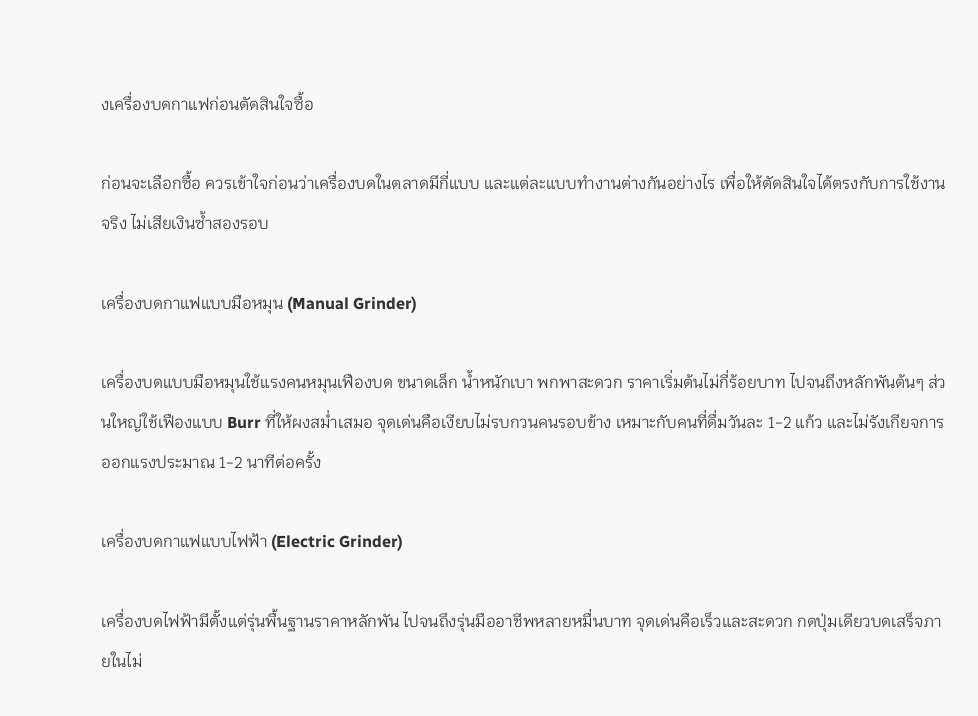งเครื่องบดกาแฟก่อนตัดสินใจซื้อ

ก่อนจะเลือกซื้อ ควรเข้าใจก่อนว่าเครื่องบดในตลาดมีกี่แบบ และแต่ละแบบทำงานต่างกันอย่างไร เพื่อให้ตัดสินใจได้ตรงกับการใช้งานจริง ไม่เสียเงินซ้ำสองรอบ

เครื่องบดกาแฟแบบมือหมุน (Manual Grinder)

เครื่องบดแบบมือหมุนใช้แรงคนหมุนเฟืองบด ขนาดเล็ก น้ำหนักเบา พกพาสะดวก ราคาเริ่มต้นไม่กี่ร้อยบาท ไปจนถึงหลักพันต้นๆ ส่วนใหญ่ใช้เฟืองแบบ Burr ที่ให้ผงสม่ำเสมอ จุดเด่นคือเงียบไม่รบกวนคนรอบข้าง เหมาะกับคนที่ดื่มวันละ 1-2 แก้ว และไม่รังเกียจการออกแรงประมาณ 1-2 นาทีต่อครั้ง

เครื่องบดกาแฟแบบไฟฟ้า (Electric Grinder)

เครื่องบดไฟฟ้ามีตั้งแต่รุ่นพื้นฐานราคาหลักพัน ไปจนถึงรุ่นมืออาชีพหลายหมื่นบาท จุดเด่นคือเร็วและสะดวก กดปุ่มเดียวบดเสร็จภายในไม่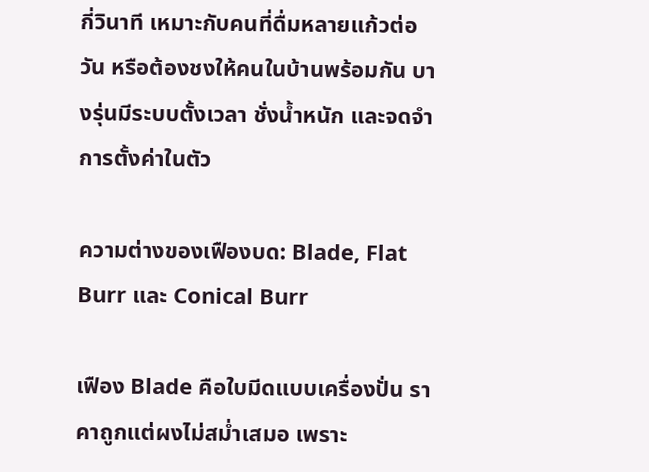กี่วินาที เหมาะกับคนที่ดื่มหลายแก้วต่อวัน หรือต้องชงให้คนในบ้านพร้อมกัน บางรุ่นมีระบบตั้งเวลา ชั่งน้ำหนัก และจดจำการตั้งค่าในตัว

ความต่างของเฟืองบด: Blade, Flat Burr และ Conical Burr

เฟือง Blade คือใบมีดแบบเครื่องปั่น ราคาถูกแต่ผงไม่สม่ำเสมอ เพราะ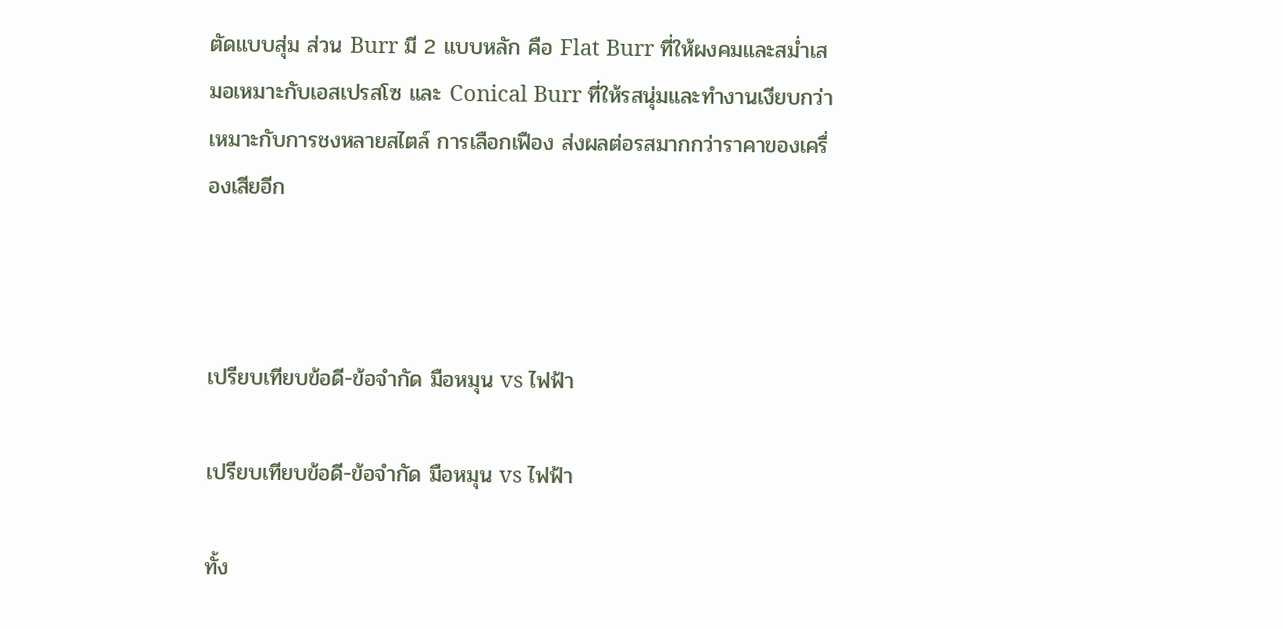ตัดแบบสุ่ม ส่วน Burr มี 2 แบบหลัก คือ Flat Burr ที่ให้ผงคมและสม่ำเสมอเหมาะกับเอสเปรสโซ และ Conical Burr ที่ให้รสนุ่มและทำงานเงียบกว่า เหมาะกับการชงหลายสไตล์ การเลือกเฟือง ส่งผลต่อรสมากกว่าราคาของเครื่องเสียอีก



เปรียบเทียบข้อดี-ข้อจำกัด มือหมุน vs ไฟฟ้า

เปรียบเทียบข้อดี-ข้อจำกัด มือหมุน vs ไฟฟ้า

ทั้ง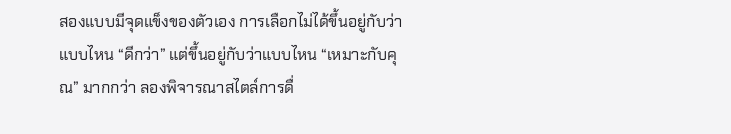สองแบบมีจุดแข็งของตัวเอง การเลือกไม่ได้ขึ้นอยู่กับว่า แบบไหน “ดีกว่า” แต่ขึ้นอยู่กับว่าแบบไหน “เหมาะกับคุณ” มากกว่า ลองพิจารณาสไตล์การดื่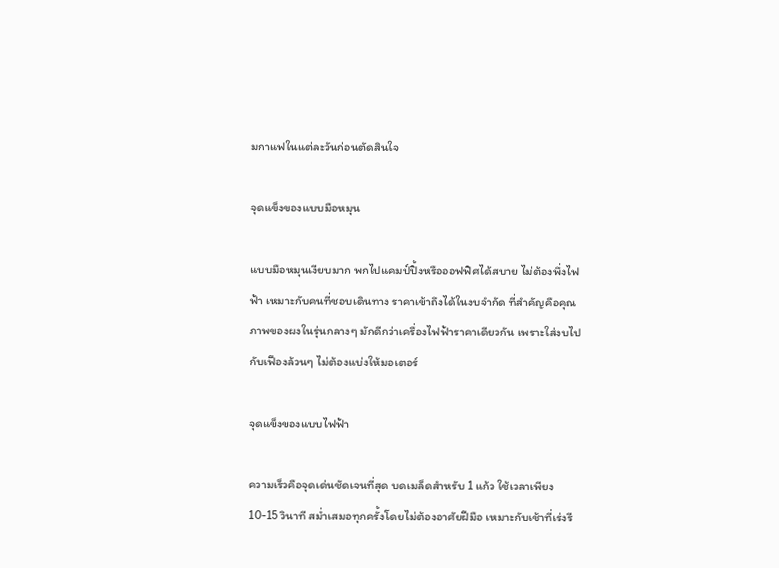มกาแฟในแต่ละวันก่อนตัดสินใจ

จุดแข็งของแบบมือหมุน

แบบมือหมุนเงียบมาก พกไปแคมป์ปิ้งหรือออฟฟิศได้สบาย ไม่ต้องพึ่งไฟฟ้า เหมาะกับคนที่ชอบเดินทาง ราคาเข้าถึงได้ในงบจำกัด ที่สำคัญคือคุณภาพของผงในรุ่นกลางๆ มักดีกว่าเครื่องไฟฟ้าราคาเดียวกัน เพราะใส่งบไปกับเฟืองล้วนๆ ไม่ต้องแบ่งให้มอเตอร์

จุดแข็งของแบบไฟฟ้า

ความเร็วคือจุดเด่นชัดเจนที่สุด บดเมล็ดสำหรับ 1 แก้ว ใช้เวลาเพียง 10-15 วินาที สม่ำเสมอทุกครั้งโดยไม่ต้องอาศัยฝีมือ เหมาะกับเช้าที่เร่งรี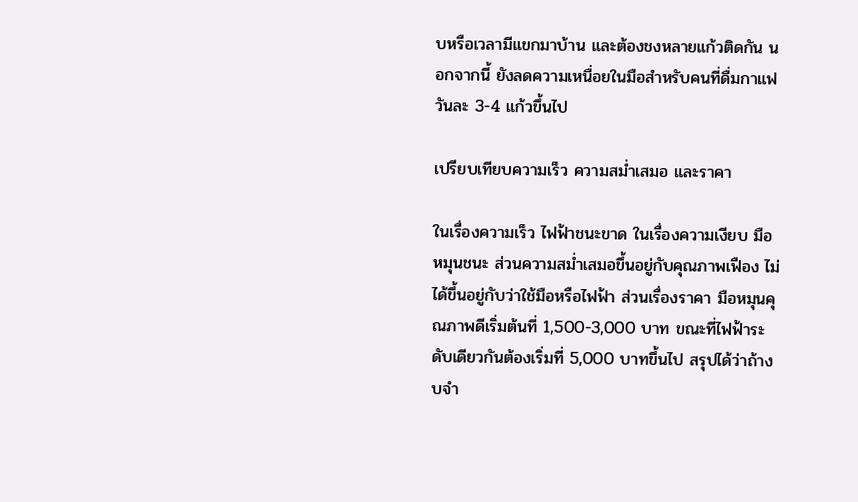บหรือเวลามีแขกมาบ้าน และต้องชงหลายแก้วติดกัน นอกจากนี้ ยังลดความเหนื่อยในมือสำหรับคนที่ดื่มกาแฟวันละ 3-4 แก้วขึ้นไป

เปรียบเทียบความเร็ว ความสม่ำเสมอ และราคา

ในเรื่องความเร็ว ไฟฟ้าชนะขาด ในเรื่องความเงียบ มือหมุนชนะ ส่วนความสม่ำเสมอขึ้นอยู่กับคุณภาพเฟือง ไม่ได้ขึ้นอยู่กับว่าใช้มือหรือไฟฟ้า ส่วนเรื่องราคา มือหมุนคุณภาพดีเริ่มต้นที่ 1,500-3,000 บาท ขณะที่ไฟฟ้าระดับเดียวกันต้องเริ่มที่ 5,000 บาทขึ้นไป สรุปได้ว่าถ้างบจำ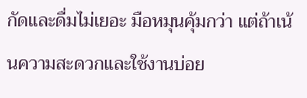กัดและดื่มไม่เยอะ มือหมุนคุ้มกว่า แต่ถ้าเน้นความสะดวกและใช้งานบ่อย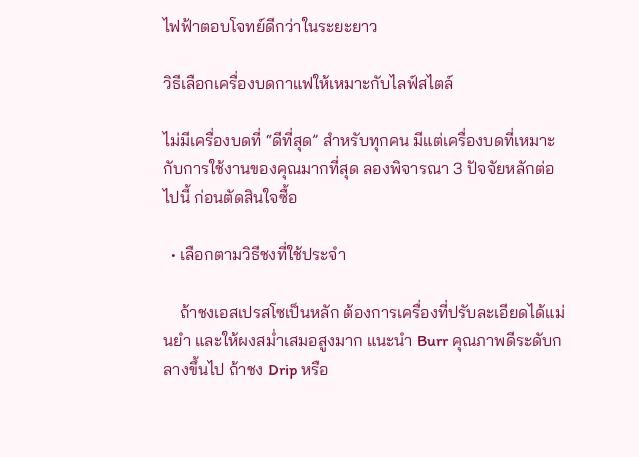ไฟฟ้าตอบโจทย์ดีกว่าในระยะยาว

วิธีเลือกเครื่องบดกาแฟให้เหมาะกับไลฟ์สไตล์

ไม่มีเครื่องบดที่ “ดีที่สุด” สำหรับทุกคน มีแต่เครื่องบดที่เหมาะกับการใช้งานของคุณมากที่สุด ลองพิจารณา 3 ปัจจัยหลักต่อไปนี้ ก่อนตัดสินใจซื้อ

  • เลือกตามวิธีชงที่ใช้ประจำ

    ถ้าชงเอสเปรสโซเป็นหลัก ต้องการเครื่องที่ปรับละเอียดได้แม่นยำ และให้ผงสม่ำเสมอสูงมาก แนะนำ Burr คุณภาพดีระดับกลางขึ้นไป ถ้าชง Drip หรือ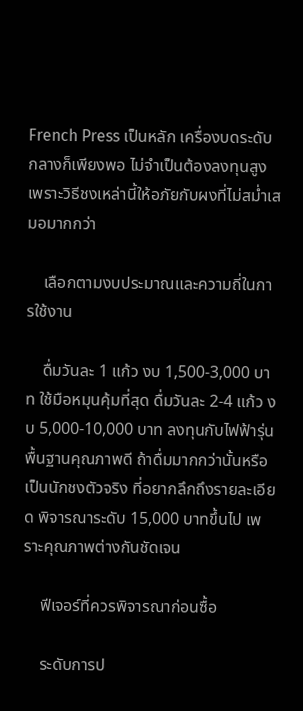French Press เป็นหลัก เครื่องบดระดับกลางก็เพียงพอ ไม่จำเป็นต้องลงทุนสูง เพราะวิธีชงเหล่านี้ให้อภัยกับผงที่ไม่สม่ำเสมอมากกว่า

    เลือกตามงบประมาณและความถี่ในการใช้งาน

    ดื่มวันละ 1 แก้ว งบ 1,500-3,000 บาท ใช้มือหมุนคุ้มที่สุด ดื่มวันละ 2-4 แก้ว งบ 5,000-10,000 บาท ลงทุนกับไฟฟ้ารุ่นพื้นฐานคุณภาพดี ถ้าดื่มมากกว่านั้นหรือเป็นนักชงตัวจริง ที่อยากลึกถึงรายละเอียด พิจารณาระดับ 15,000 บาทขึ้นไป เพราะคุณภาพต่างกันชัดเจน

    ฟีเจอร์ที่ควรพิจารณาก่อนซื้อ

    ระดับการป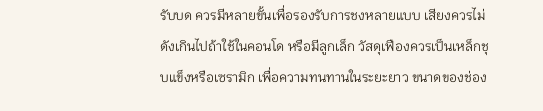รับบด ควรมีหลายขั้นเพื่อรองรับการชงหลายแบบ เสียงควรไม่ดังเกินไปถ้าใช้ในคอนโด หรือมีลูกเล็ก วัสดุเฟืองควรเป็นเหล็กชุบแข็งหรือเซรามิก เพื่อความทนทานในระยะยาว ขนาดของช่อง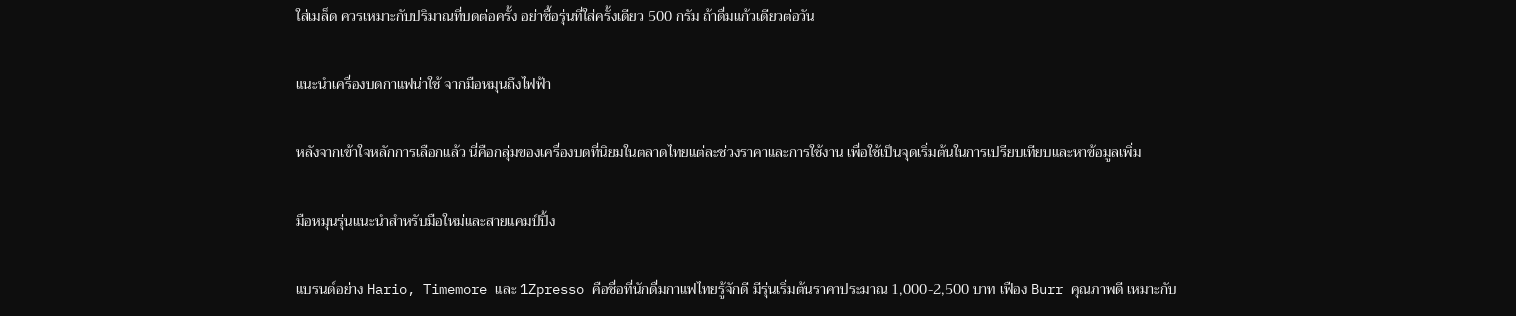ใส่เมล็ด ควรเหมาะกับปริมาณที่บดต่อครั้ง อย่าซื้อรุ่นที่ใส่ครั้งเดียว 500 กรัม ถ้าดื่มแก้วเดียวต่อวัน

แนะนำเครื่องบดกาแฟน่าใช้ จากมือหมุนถึงไฟฟ้า

หลังจากเข้าใจหลักการเลือกแล้ว นี่คือกลุ่มของเครื่องบดที่นิยมในตลาดไทยแต่ละช่วงราคาและการใช้งาน เพื่อใช้เป็นจุดเริ่มต้นในการเปรียบเทียบและหาข้อมูลเพิ่ม

มือหมุนรุ่นแนะนำสำหรับมือใหม่และสายแคมป์ปิ้ง

แบรนด์อย่าง Hario, Timemore และ 1Zpresso คือชื่อที่นักดื่มกาแฟไทยรู้จักดี มีรุ่นเริ่มต้นราคาประมาณ 1,000-2,500 บาท เฟือง Burr คุณภาพดี เหมาะกับ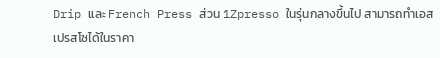Drip และ French Press ส่วน 1Zpresso ในรุ่นกลางขึ้นไป สามารถทำเอสเปรสโซได้ในราคา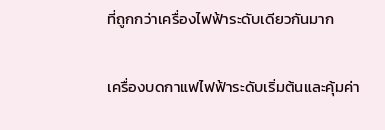ที่ถูกกว่าเครื่องไฟฟ้าระดับเดียวกันมาก

เครื่องบดกาแฟไฟฟ้าระดับเริ่มต้นและคุ้มค่า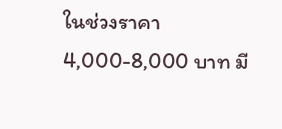ในช่วงราคา 4,000-8,000 บาท มี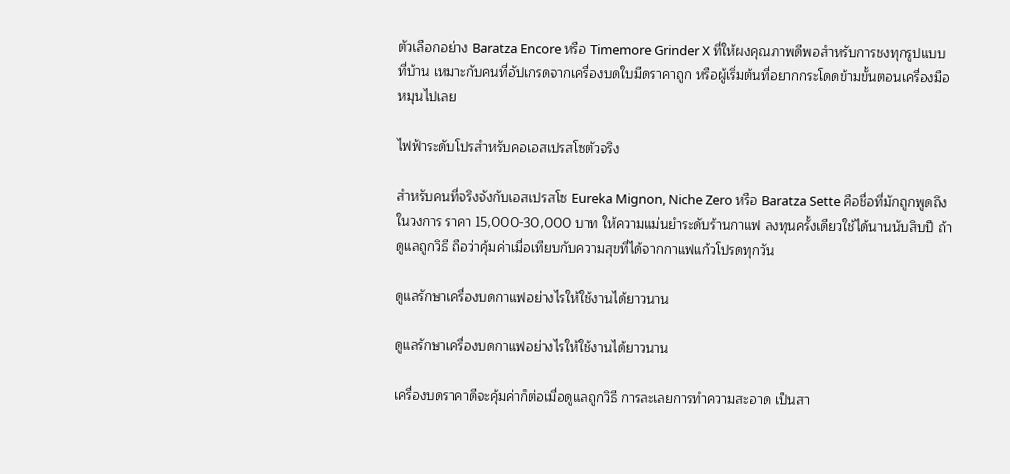ตัวเลือกอย่าง Baratza Encore หรือ Timemore Grinder X ที่ให้ผงคุณภาพดีพอสำหรับการชงทุกรูปแบบที่บ้าน เหมาะกับคนที่อัปเกรดจากเครื่องบดใบมีดราคาถูก หรือผู้เริ่มต้นที่อยากกระโดดข้ามขั้นตอนเครื่องมือหมุนไปเลย

ไฟฟ้าระดับโปรสำหรับคอเอสเปรสโซตัวจริง

สำหรับคนที่จริงจังกับเอสเปรสโซ Eureka Mignon, Niche Zero หรือ Baratza Sette คือชื่อที่มักถูกพูดถึงในวงการ ราคา 15,000-30,000 บาท ให้ความแม่นยำระดับร้านกาแฟ ลงทุนครั้งเดียวใช้ได้นานนับสิบปี ถ้าดูแลถูกวิธี ถือว่าคุ้มค่าเมื่อเทียบกับความสุขที่ได้จากกาแฟแก้วโปรดทุกวัน

ดูแลรักษาเครื่องบดกาแฟอย่างไรให้ใช้งานได้ยาวนาน

ดูแลรักษาเครื่องบดกาแฟอย่างไรให้ใช้งานได้ยาวนาน

เครื่องบดราคาดีจะคุ้มค่าก็ต่อเมื่อดูแลถูกวิธี การละเลยการทำความสะอาด เป็นสา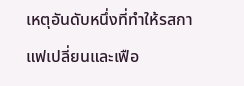เหตุอันดับหนึ่งที่ทำให้รสกาแฟเปลี่ยนและเฟือ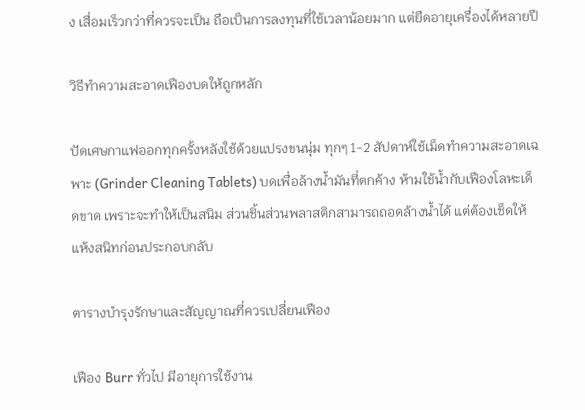ง เสื่อมเร็วกว่าที่ควรจะเป็น ถือเป็นการลงทุนที่ใช้เวลาน้อยมาก แต่ยืดอายุเครื่องได้หลายปี

วิธีทำความสะอาดเฟืองบดให้ถูกหลัก

ปัดเศษกาแฟออกทุกครั้งหลังใช้ด้วยแปรงขนนุ่ม ทุกๆ 1-2 สัปดาห์ใช้เม็ดทำความสะอาดเฉพาะ (Grinder Cleaning Tablets) บดเพื่อล้างน้ำมันที่ตกค้าง ห้ามใช้น้ำกับเฟืองโลหะเด็ดขาด เพราะจะทำให้เป็นสนิม ส่วนชิ้นส่วนพลาสติกสามารถถอดล้างน้ำได้ แต่ต้องเช็ดให้แห้งสนิทก่อนประกอบกลับ

ตารางบำรุงรักษาและสัญญาณที่ควรเปลี่ยนเฟือง

เฟือง Burr ทั่วไป มีอายุการใช้งาน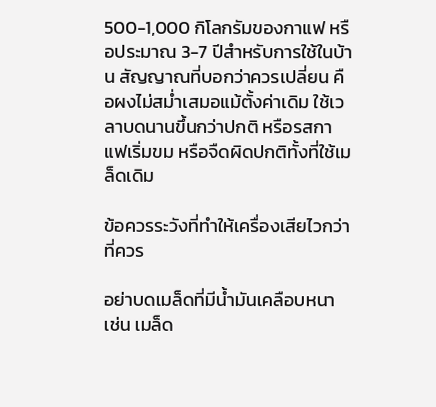500-1,000 กิโลกรัมของกาแฟ หรือประมาณ 3-7 ปีสำหรับการใช้ในบ้าน สัญญาณที่บอกว่าควรเปลี่ยน คือผงไม่สม่ำเสมอแม้ตั้งค่าเดิม ใช้เวลาบดนานขึ้นกว่าปกติ หรือรสกาแฟเริ่มขม หรือจืดผิดปกติทั้งที่ใช้เมล็ดเดิม

ข้อควรระวังที่ทำให้เครื่องเสียไวกว่าที่ควร

อย่าบดเมล็ดที่มีน้ำมันเคลือบหนา เช่น เมล็ด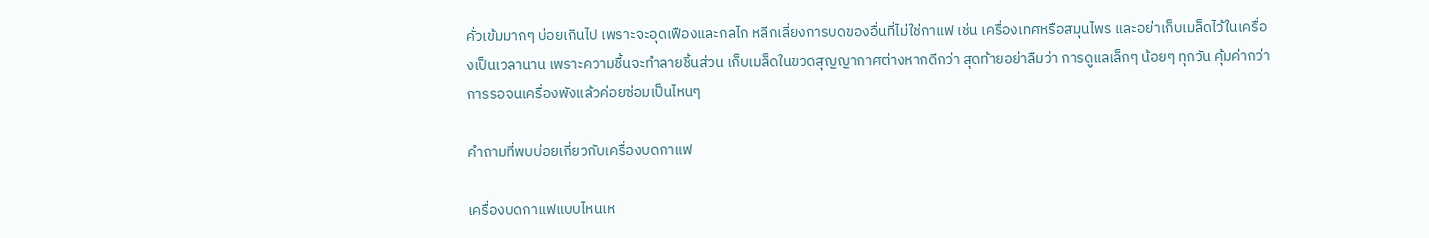คั่วเข้มมากๆ บ่อยเกินไป เพราะจะอุดเฟืองและกลไก หลีกเลี่ยงการบดของอื่นที่ไม่ใช่กาแฟ เช่น เครื่องเทศหรือสมุนไพร และอย่าเก็บเมล็ดไว้ในเครื่องเป็นเวลานาน เพราะความชื้นจะทำลายชิ้นส่วน เก็บเมล็ดในขวดสุญญากาศต่างหากดีกว่า สุดท้ายอย่าลืมว่า การดูแลเล็กๆ น้อยๆ ทุกวัน คุ้มค่ากว่าการรอจนเครื่องพังแล้วค่อยซ่อมเป็นไหนๆ

คำถามที่พบบ่อยเกี่ยวกับเครื่องบดกาแฟ

เครื่องบดกาแฟแบบไหนเห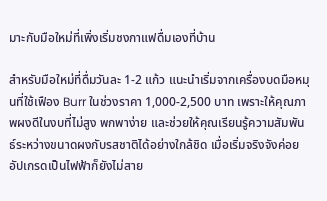มาะกับมือใหม่ที่เพิ่งเริ่มชงกาแฟดื่มเองที่บ้าน

สำหรับมือใหม่ที่ดื่มวันละ 1-2 แก้ว แนะนำเริ่มจากเครื่องบดมือหมุนที่ใช้เฟือง Burr ในช่วงราคา 1,000-2,500 บาท เพราะให้คุณภาพผงดีในงบที่ไม่สูง พกพาง่าย และช่วยให้คุณเรียนรู้ความสัมพันธ์ระหว่างขนาดผงกับรสชาติได้อย่างใกล้ชิด เมื่อเริ่มจริงจังค่อยอัปเกรดเป็นไฟฟ้าก็ยังไม่สาย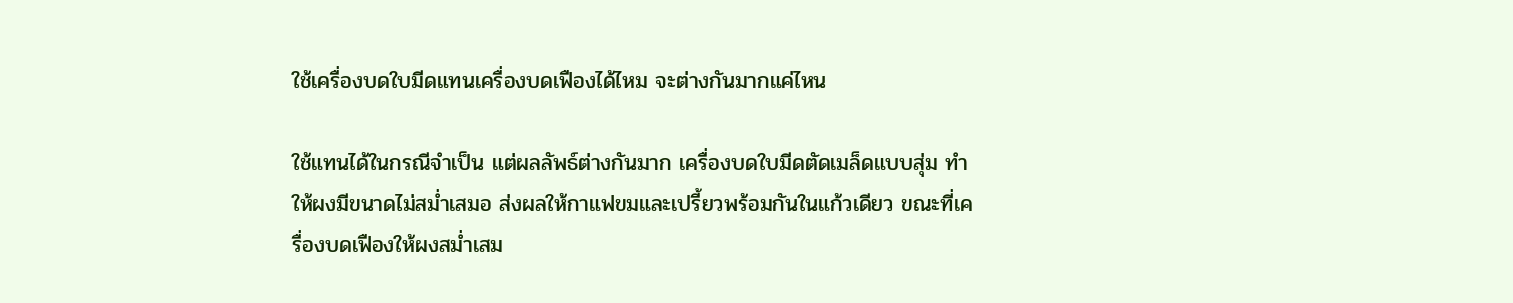ใช้เครื่องบดใบมีดแทนเครื่องบดเฟืองได้ไหม จะต่างกันมากแค่ไหน

ใช้แทนได้ในกรณีจำเป็น แต่ผลลัพธ์ต่างกันมาก เครื่องบดใบมีดตัดเมล็ดแบบสุ่ม ทำให้ผงมีขนาดไม่สม่ำเสมอ ส่งผลให้กาแฟขมและเปรี้ยวพร้อมกันในแก้วเดียว ขณะที่เครื่องบดเฟืองให้ผงสม่ำเสม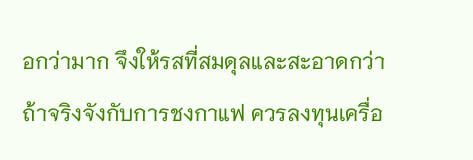อกว่ามาก จึงให้รสที่สมดุลและสะอาดกว่า ถ้าจริงจังกับการชงกาแฟ ควรลงทุนเครื่อ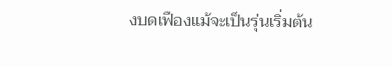งบดเฟืองแม้จะเป็นรุ่นเริ่มต้น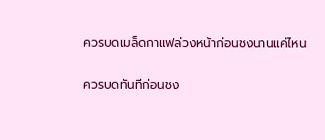ควรบดเมล็ดกาแฟล่วงหน้าก่อนชงนานแค่ไหน

ควรบดทันทีก่อนชง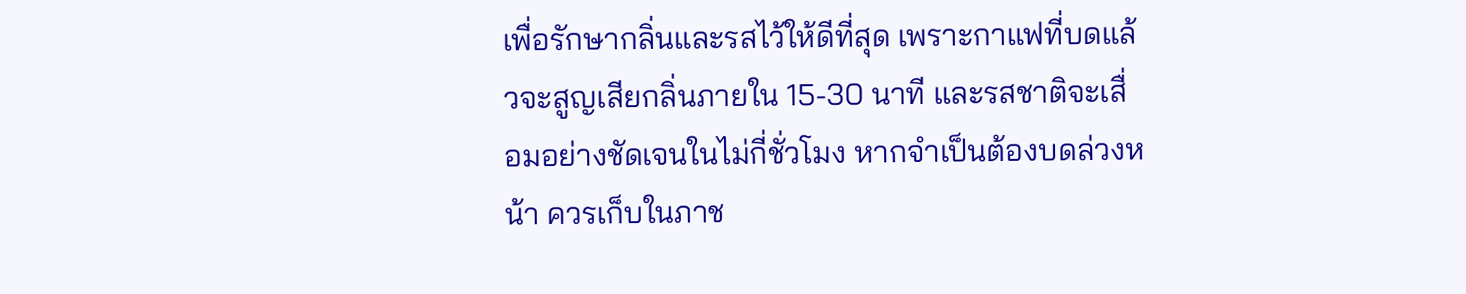เพื่อรักษากลิ่นและรสไว้ให้ดีที่สุด เพราะกาแฟที่บดแล้วจะสูญเสียกลิ่นภายใน 15-30 นาที และรสชาติจะเสื่อมอย่างชัดเจนในไม่กี่ชั่วโมง หากจำเป็นต้องบดล่วงหน้า ควรเก็บในภาช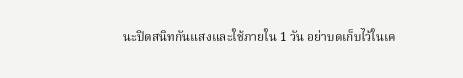นะปิดสนิทกันแสงและใช้ภายใน 1 วัน อย่าบดเก็บไว้ในเค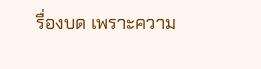รื่องบด เพราะความ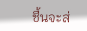ชื้นจะส่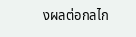งผลต่อกลไก